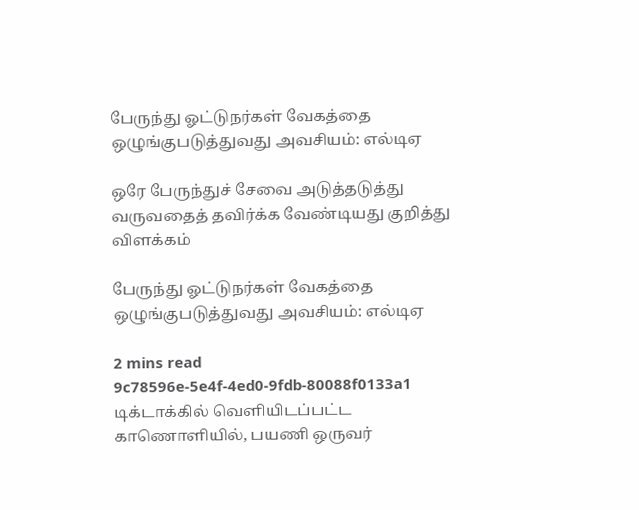பேருந்து ஓட்டுநர்கள் வேகத்தை ஒழுங்குபடுத்துவது அவசியம்: எல்டிஏ

ஒரே பேருந்துச் சேவை அடுத்தடுத்து வருவதைத் தவிர்க்க வேண்டியது குறித்து விளக்கம்

பேருந்து ஓட்டுநர்கள் வேகத்தை ஒழுங்குபடுத்துவது அவசியம்: எல்டிஏ

2 mins read
9c78596e-5e4f-4ed0-9fdb-80088f0133a1
டிக்டாக்கில் வெளியிடப்பட்ட காணொளியில், பயணி ஒருவர்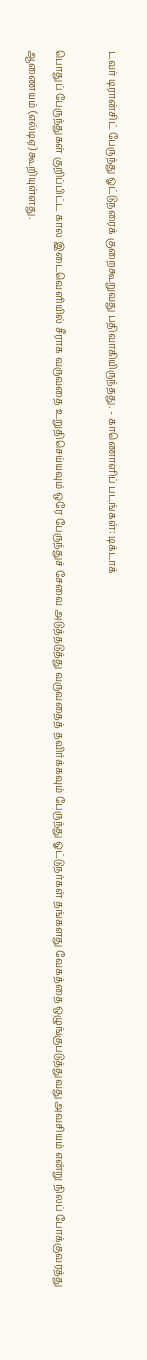டவர் டிரான்சிட் பேருந்து ஓட்டுநரைக் குறைகூறுவது பதிவாகியிருந்தது. - காணொளிப் படங்கள்: டிக்டாக்

பொதுப் பேருந்துகள் குறிப்பிட்ட கால இடைவெளியில் சீராக வருவதை உறுதிசெய்யவும் ஒரே பேருந்துச் சேவை அடுத்தடுத்து வருவதைத் தவிர்க்கவும் பேருந்து ஓட்டுநர்கள் தங்களது வேகத்தை ஒழுங்குபடுத்துவது அவசியம் என்று நிலப் போக்குவரத்து ஆணையம் (எல்டிஏ) கூறியுள்ளது.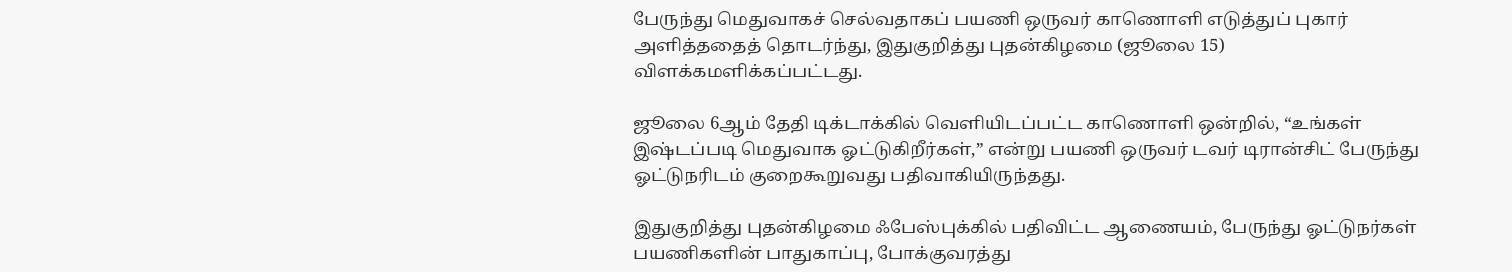பேருந்து மெதுவாகச் செல்வதாகப் பயணி ஒருவர் காணொளி எடுத்துப் புகார் அளித்ததைத் தொடர்ந்து, இதுகுறித்து புதன்கிழமை (ஜூலை 15) விளக்கமளிக்கப்பட்டது.

ஜூலை 6ஆம் தேதி டிக்டாக்கில் வெளியிடப்பட்ட காணொளி ஒன்றில், “உங்கள் இஷ்டப்படி மெதுவாக ஓட்டுகிறீர்கள்,” என்று பயணி ஒருவர் டவர் டிரான்சிட் பேருந்து ஓட்டுநரிடம் குறைகூறுவது பதிவாகியிருந்தது.

இதுகுறித்து புதன்கிழமை ஃபேஸ்புக்கில் பதிவிட்ட ஆணையம், பேருந்து ஓட்டுநர்கள் பயணிகளின் பாதுகாப்பு, போக்குவரத்து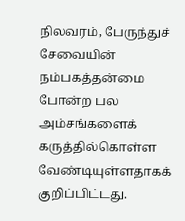நிலவரம், பேருந்துச் சேவையின் நம்பகத்தன்மை போன்ற பல அம்சங்களைக் கருத்தில்கொள்ள வேண்டியுள்ளதாகக் குறிப்பிட்டது.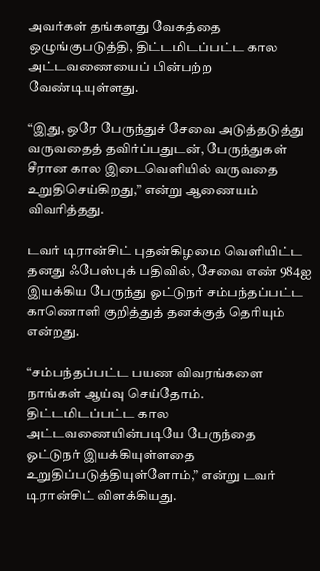அவர்கள் தங்களது வேகத்தை ஒழுங்குபடுத்தி, திட்டமிடப்பட்ட கால அட்டவணையைப் பின்பற்ற வேண்டியுள்ளது.

“இது, ஒரே பேருந்துச் சேவை அடுத்தடுத்து வருவதைத் தவிர்ப்பதுடன், பேருந்துகள் சீரான கால இடைவெளியில் வருவதை உறுதிசெய்கிறது,” என்று ஆணையம் விவரித்தது.

டவர் டிரான்சிட் புதன்கிழமை வெளியிட்ட தனது ஃபேஸ்புக் பதிவில், சேவை எண் 984ஐ இயக்கிய பேருந்து ஓட்டுநர் சம்பந்தப்பட்ட காணொளி குறித்துத் தனக்குத் தெரியும் என்றது.

“சம்பந்தப்பட்ட பயண விவரங்களை நாங்கள் ஆய்வு செய்தோம். திட்டமிடப்பட்ட கால அட்டவணையின்படியே பேருந்தை ஓட்டுநர் இயக்கியுள்ளதை உறுதிப்படுத்தியுள்ளோம்,” என்று டவர் டிரான்சிட் விளக்கியது.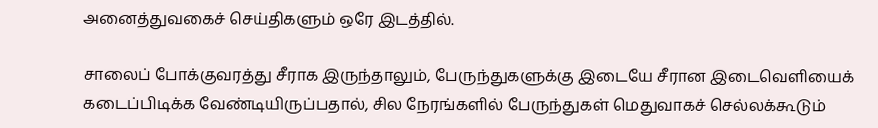அனைத்துவகைச் செய்திகளும் ஒரே இடத்தில்.

சாலைப் போக்குவரத்து சீராக இருந்தாலும், பேருந்துகளுக்கு இடையே சீரான இடைவெளியைக் கடைப்பிடிக்க வேண்டியிருப்பதால், சில நேரங்களில் பேருந்துகள் மெதுவாகச் செல்லக்கூடும்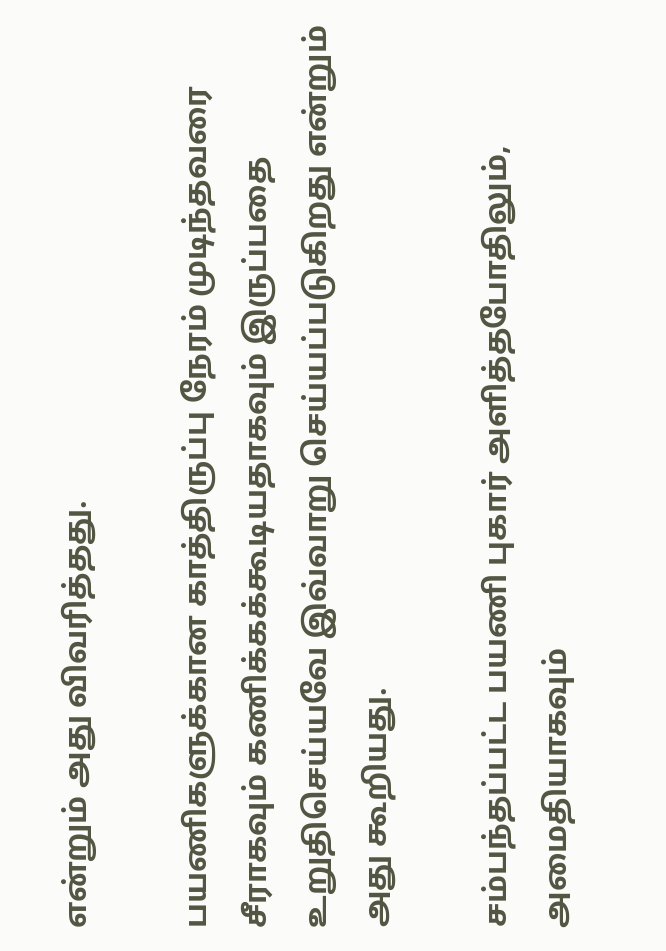என்றும் அது விவரித்தது.

பயணிகளுக்கான காத்திருப்பு நேரம் முடிந்தவரை சீராகவும் கணிக்கக்கூடியதாகவும் இருப்பதை உறுதிசெய்யவே இவ்வாறு செய்யப்படுகிறது என்றும் அது கூறியது.

சம்பந்தப்பட்ட பயணி புகார் அளித்தபோதிலும், அமைதியாகவும்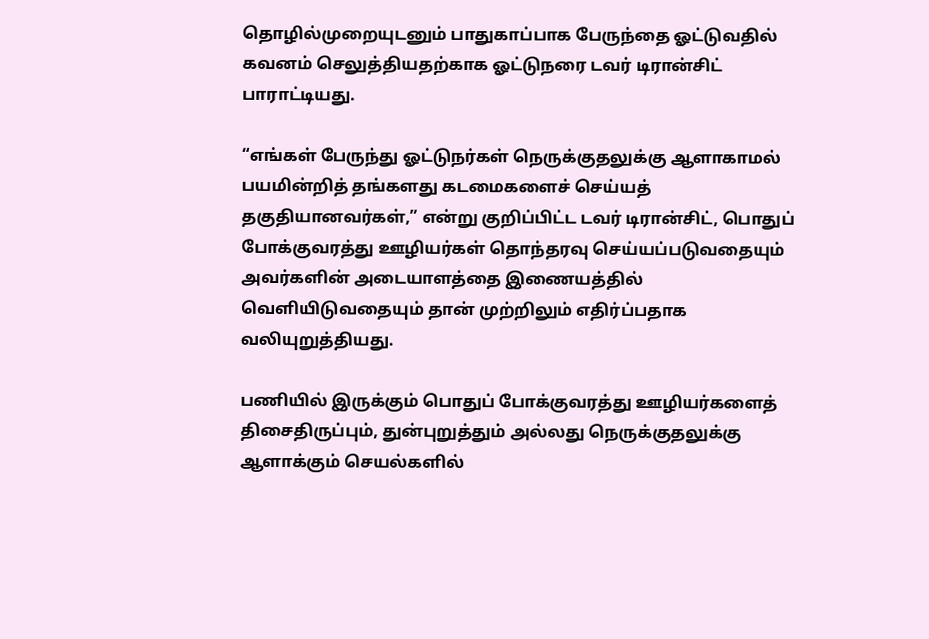தொழில்முறையுடனும் பாதுகாப்பாக பேருந்தை ஓட்டுவதில் கவனம் செலுத்தியதற்காக ஓட்டுநரை டவர் டிரான்சிட் பாராட்டியது.

“எங்கள் பேருந்து ஓட்டுநர்கள் நெருக்குதலுக்கு ஆளாகாமல் பயமின்றித் தங்களது கடமைகளைச் செய்யத் தகுதியானவர்கள்,” என்று குறிப்பிட்ட டவர் டிரான்சிட், பொதுப் போக்குவரத்து ஊழியர்கள் தொந்தரவு செய்யப்படுவதையும் அவர்களின் அடையாளத்தை இணையத்தில் வெளியிடுவதையும் தான் முற்றிலும் எதிர்ப்பதாக வலியுறுத்தியது.

பணியில் இருக்கும் பொதுப் போக்குவரத்து ஊழியர்களைத் திசைதிருப்பும், துன்புறுத்தும் அல்லது நெருக்குதலுக்கு ஆளாக்கும் செயல்களில்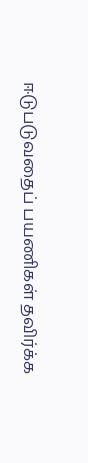ஈடுபடுவதைப் பயணிகள் தவிர்க்க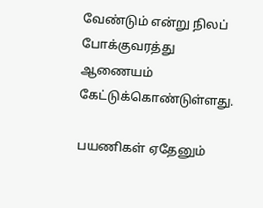வேண்டும் என்று நிலப் போக்குவரத்து ஆணையம் கேட்டுக்கொண்டுள்ளது.

பயணிகள் ஏதேனும்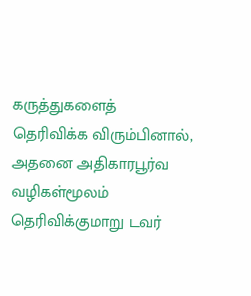கருத்துகளைத் தெரிவிக்க விரும்பினால், அதனை அதிகாரபூர்வ வழிகள்மூலம் தெரிவிக்குமாறு டவர்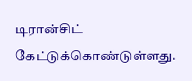டிரான்சிட் கேட்டுக்கொண்டுள்ளது.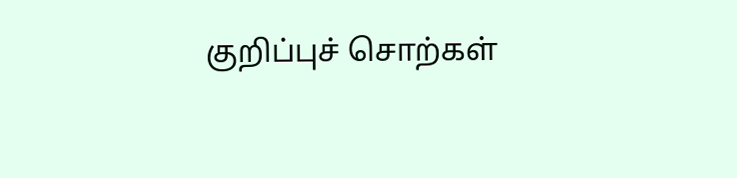குறிப்புச் சொற்கள்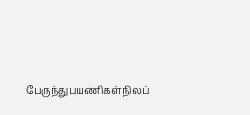பேருந்துபயணிகள்நிலப்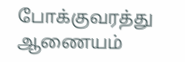போக்குவரத்து ஆணையம்